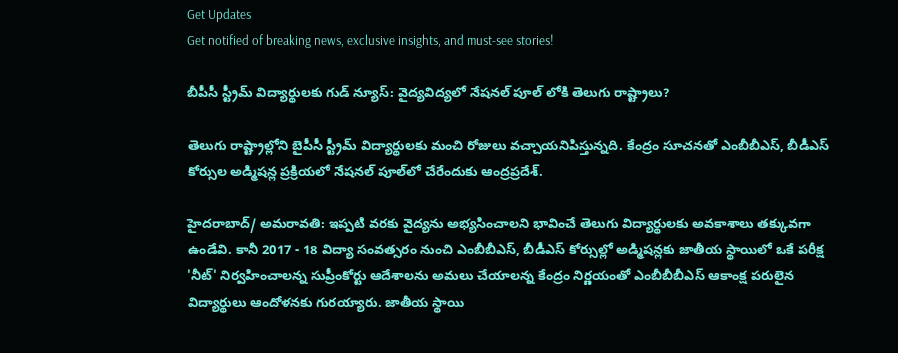Get Updates
Get notified of breaking news, exclusive insights, and must-see stories!

బీపీసీ స్ట్రీమ్ విద్యార్థులకు గుడ్ న్యూస్: వైద్యవిద్యలో నేషనల్ పూల్ లోకి తెలుగు రాష్ట్రాలు?

తెలుగు రాష్ట్రాల్లోని బైపీసీ స్ట్రీమ్ విద్యార్థులకు మంచి రోజులు వచ్చాయనిపిస్తున్నది. కేంద్రం సూచనతో ఎంబీబీఎస్, బీడీఎస్ కోర్సుల అడ్మిషన్ల ప్రక్రియలో నేషనల్ పూల్‌లో చేరేందుకు ఆంద్రప్రదేశ్.

హైదరాబాద్/ అమరావతి: ఇప్పటి వరకు వైద్యను అభ్యసించాలని భావించే తెలుగు విద్యార్థులకు అవకాశాలు తక్కువగా ఉండేవి. కానీ 2017 - 18 విద్యా సంవత్సరం నుంచి ఎంబీబీఎస్, బీడీఎస్ కోర్సుల్లో అడ్మిషన్లకు జాతీయ స్థాయిలో ఒకే పరీక్ష 'నీట్' నిర్వహించాలన్న సుప్రీంకోర్టు ఆదేశాలను అమలు చేయాలన్న కేంద్రం నిర్ణయంతో ఎంబీబీబీఎస్ ఆకాంక్ష పరులైన విద్యార్థులు ఆందోళనకు గురయ్యారు. జాతీయ స్థాయి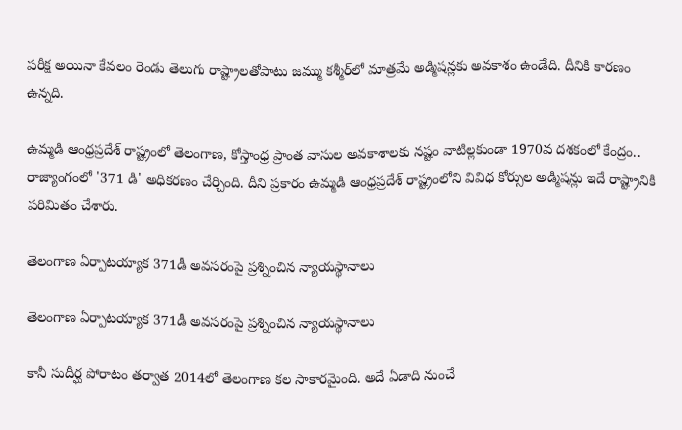పరీక్ష అయినా కేవలం రెండు తెలుగు రాష్ట్రాలతోపాటు జమ్ము కశ్మీర్‌లో మాత్రమే అడ్మిషన్లకు అవకాశం ఉండేది. దీనికి కారణం ఉన్నది.

ఉమ్మడి ఆంధ్రప్రదేశ్ రాష్ట్రంలో తెలంగాణ, కోస్తాంధ్ర ప్రాంత వాసుల అవకాశాలకు నష్టం వాటిల్లకుండా 1970వ దశకంలో కేంద్రం.. రాజ్యాంగంలో '371 డి' అధికరణం చేర్చింది. దీని ప్రకారం ఉమ్మడి ఆంధ్రప్రదేశ్ రాష్ట్రంలోని వివిధ కోర్సుల అడ్మిషన్లు ఇదే రాష్ట్రానికి పరిమితం చేశారు.

తెలంగాణ ఏర్పాటయ్యాక 371డీ అవసరంపై ప్రశ్నించిన న్యాయస్థానాలు

తెలంగాణ ఏర్పాటయ్యాక 371డీ అవసరంపై ప్రశ్నించిన న్యాయస్థానాలు

కానీ సుదీర్ఘ పోరాటం తర్వాత 2014లో తెలంగాణ కల సాకారమైంది. అదే ఏడాది నుంచే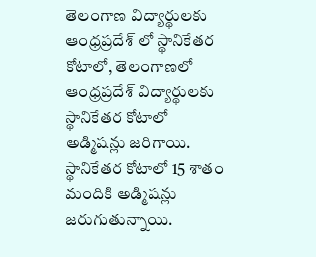తెలంగాణ విద్యార్థులకు ఆంధ్రప్రదేశ్ లో స్థానికేతర కోటాలో, తెలంగాణలో ఆంధ్రప్రదేశ్ విద్యార్థులకు స్థానికేతర కోటాలో అడ్మిషన్లు జరిగాయి. స్థానికేతర కోటాలో 15 శాతం మందికి అడ్మిషన్లు జరుగుతున్నాయి.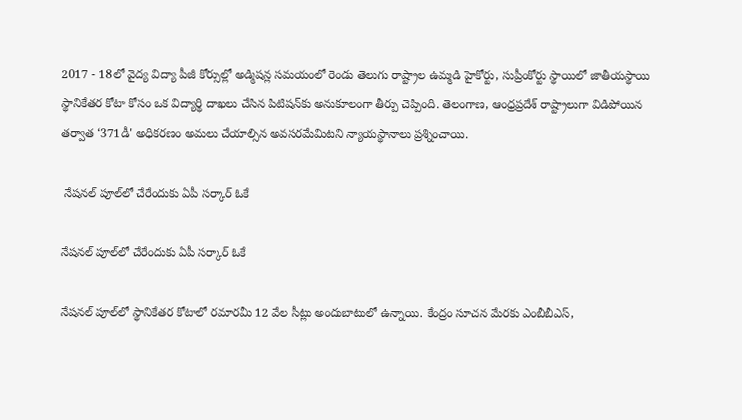2017 - 18లో వైద్య విద్యా పీజీ కోర్సుల్లో అడ్మిషన్ల సమయంలో రెండు తెలుగు రాష్ట్రాల ఉమ్మడి హైకోర్టు, సుప్రీంకోర్టు స్థాయిలో జాతీయస్థాయి స్థానికేతర కోటా కోసం ఒక విద్యార్థి దాఖలు చేసిన పిటిషన్‌కు అనుకూలంగా తీర్పు చెప్పింది. తెలంగాణ, ఆంధ్రప్రదేశ్ రాష్ట్రాలుగా విడిపోయిన తర్వాత ‘371డీ' అధికరణం అమలు చేయాల్సిన అవసరమేమిటని న్యాయస్థానాలు ప్రశ్నించాయి.

 నేషనల్ పూల్‌లో చేరేందుకు ఏపీ సర్కార్ ఓకే

నేషనల్ పూల్‌లో చేరేందుకు ఏపీ సర్కార్ ఓకే

నేషనల్ పూల్‌లో స్థానికేతర కోటాలో రమారమీ 12 వేల సీట్లు అందుబాటులో ఉన్నాయి. కేంద్రం సూచన మేరకు ఎంబీబీఎస్,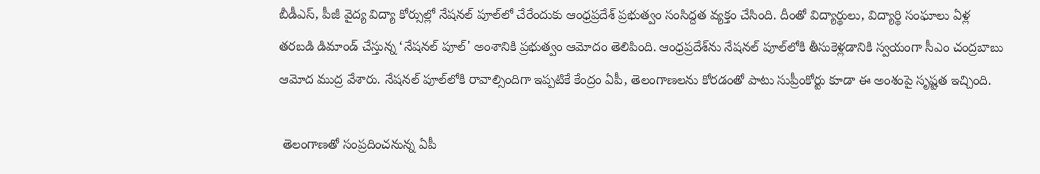బీడీఎస్, పీజీ వైద్య విద్యా కోర్సుల్లో నేషనల్ పూల్‌లో చేరేందుకు ఆంధ్రప్రదేశ్ ప్రభుత్వం సంసిద్దత వ్యక్తం చేసింది. దీంతో విద్యార్థులు, విద్యార్థి సంఘాలు ఏళ్ల తరబడి డిమాండ్‌ చేస్తున్న ‘నేషనల్‌ పూల్‌' అంశానికి ప్రభుత్వం ఆమోదం తెలిపింది. ఆంధ్రప్రదేశ్‌ను నేషనల్‌ పూల్‌లోకి తీసుకెళ్లడానికి స్వయంగా సీఎం చంద్రబాబు ఆమోద ముద్ర వేశారు. నేషనల్‌ పూల్‌లోకి రావాల్సిందిగా ఇప్పటికే కేంద్రం ఏపీ, తెలంగాణలను కోరడంతో పాటు సుప్రీంకోర్టు కూడా ఈ అంశంపై సృష్టత ఇచ్చింది.

 తెలంగాణతో సంప్రదించనున్న ఏపీ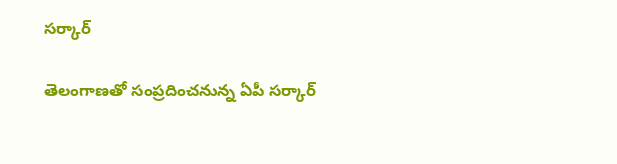సర్కార్

తెలంగాణతో సంప్రదించనున్న ఏపీ సర్కార్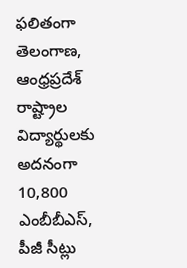ఫలితంగా తెలంగాణ, ఆంధ్రప్రదేశ్ రాష్ట్రాల విద్యార్థులకు అదనంగా 10,800 ఎంబీబీఎస్‌, పీజీ సీట్లు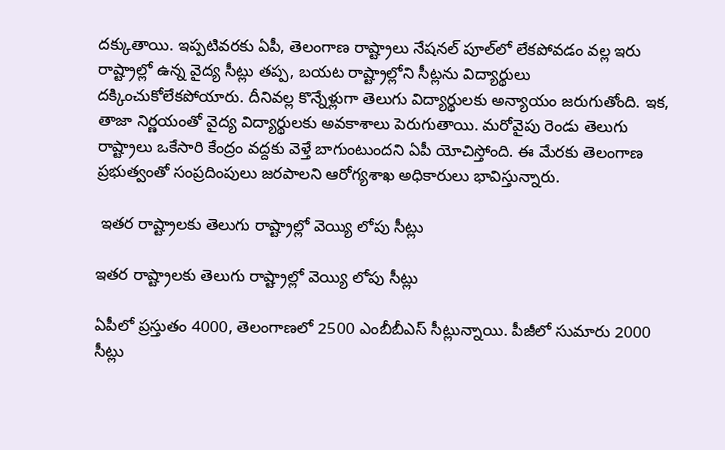దక్కుతాయి. ఇప్పటివరకు ఏపీ, తెలంగాణ రాష్ట్రాలు నేషనల్‌ పూల్‌లో లేకపోవడం వల్ల ఇరు రాష్ట్రాల్లో ఉన్న వైద్య సీట్లు తప్ప, బయట రాష్ట్రాల్లోని సీట్లను విద్యార్థులు దక్కించుకోలేకపోయారు. దీనివల్ల కొన్నేళ్లుగా తెలుగు విద్యార్థులకు అన్యాయం జరుగుతోంది. ఇక, తాజా నిర్ణయంతో వైద్య విద్యార్థులకు అవకాశాలు పెరుగుతాయి. మరోవైపు రెండు తెలుగు రాష్ట్రాలు ఒకేసారి కేంద్రం వద్దకు వెళ్తే బాగుంటుందని ఏపీ యోచిస్తోంది. ఈ మేరకు తెలంగాణ ప్రభుత్వంతో సంప్రదింపులు జరపాలని ఆరోగ్యశాఖ అధికారులు భావిస్తున్నారు.

 ఇతర రాష్ట్రాలకు తెలుగు రాష్ట్రాల్లో వెయ్యి లోపు సీట్లు

ఇతర రాష్ట్రాలకు తెలుగు రాష్ట్రాల్లో వెయ్యి లోపు సీట్లు

ఏపీలో ప్రస్తుతం 4000, తెలంగాణలో 2500 ఎంబీబీఎస్‌ సీట్లున్నాయి. పీజీలో సుమారు 2000 సీట్లు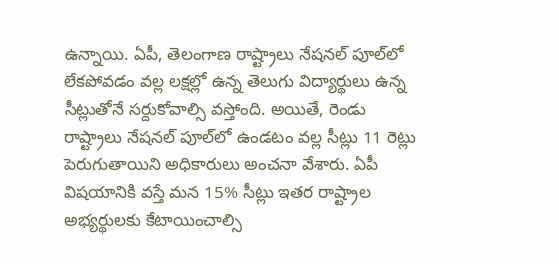ఉన్నాయి. ఏపీ, తెలంగాణ రాష్ట్రాలు నేషనల్‌ పూల్‌లో లేకపోవడం వల్ల లక్షల్లో ఉన్న తెలుగు విద్యార్థులు ఉన్న సీట్లుతోనే సర్దుకోవాల్సి వస్తోంది. అయితే, రెండు రాష్ట్రాలు నేషనల్‌ పూల్‌లో ఉండటం వల్ల సీట్లు 11 రెట్లు పెరుగుతాయిని అధికారులు అంచనా వేశారు. ఏపీ విషయానికి వస్తే మన 15% సీట్లు ఇతర రాష్ట్రాల అభ్యర్థులకు కేటాయించాల్సి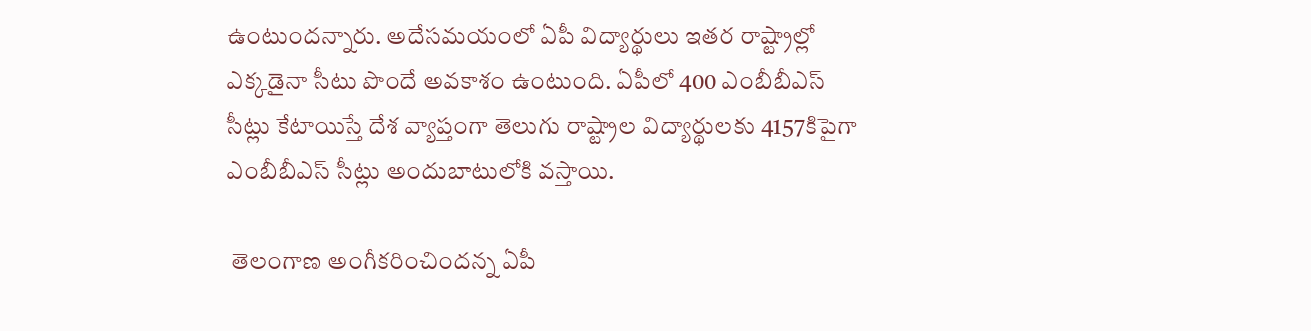ఉంటుందన్నారు. అదేసమయంలో ఏపీ విద్యార్థులు ఇతర రాష్ట్రాల్లో ఎక్కడైనా సీటు పొందే అవకాశం ఉంటుంది. ఏపీలో 400 ఎంబీబీఎస్‌ సీట్లు కేటాయిస్తే దేశ వ్యాప్తంగా తెలుగు రాష్ట్రాల విద్యార్థులకు 4157కిపైగా ఎంబీబీఎస్‌ సీట్లు అందుబాటులోకి వస్తాయి.

 తెలంగాణ అంగీకరించిందన్న ఏపీ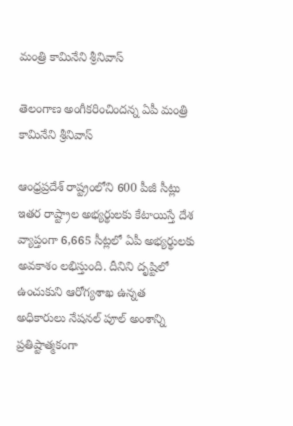మంత్రి కామినేని శ్రీనివాస్

తెలంగాణ అంగీకరించిందన్న ఏపీ మంత్రి కామినేని శ్రీనివాస్

ఆంధ్రప్రదేశ్ రాష్ట్రంలోని 600 పీజీ సీట్లు ఇతర రాష్ట్రాల అభ్యర్థులకు కేటాయిస్తే దేశ వ్యాప్తంగా 6,665 సీట్లలో ఏపీ అభ్యర్థులకు అవకాశం లభిస్తుంది. దీనిని దృష్టిలో ఉంచుకుని ఆరోగ్యశాఖ ఉన్నత అధికారులు నేషనల్‌ పూల్‌ అంశాన్ని ప్రతిష్టాత్మకంగా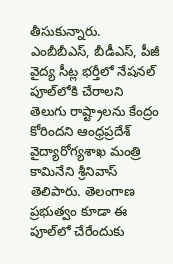తీసుకున్నారు. ఎంబీబీఎస్‌, బీడీఎస్‌, పీజీ వైద్య సీట్ల భర్తీలో నేషనల్‌ పూల్‌లోకి చేరాలని తెలుగు రాష్ట్రాలను కేంద్రం కోరిందని ఆంధ్రప్రదేశ్ వైద్యారోగ్యశాఖ మంత్రి కామినేని శ్రీనివాస్‌ తెలిపారు. తెలంగాణ ప్రభుత్వం కూడా ఈ పూల్‌లో చేరేందుకు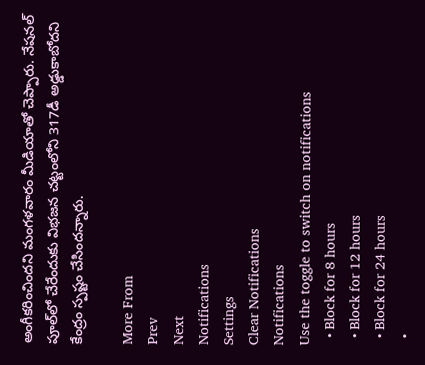అంగీకరించిందని మంగళవారం మీడియాతో చెప్పారు. నేషనల్‌ పూల్‌లో చేరేందుకు విభజన చట్టంలోని 317డీ అడ్డుకాబోదని కేంద్రం స్పష్టం చేసిందన్నారు.

More From
Prev
Next
Notifications
Settings
Clear Notifications
Notifications
Use the toggle to switch on notifications
  • Block for 8 hours
  • Block for 12 hours
  • Block for 24 hours
  •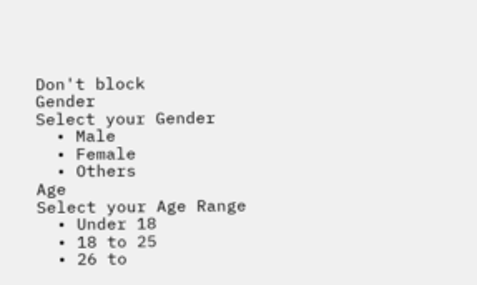Don't block
Gender
Select your Gender
  • Male
  • Female
  • Others
Age
Select your Age Range
  • Under 18
  • 18 to 25
  • 26 to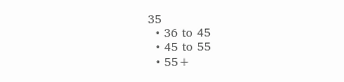35
  • 36 to 45
  • 45 to 55
  • 55+